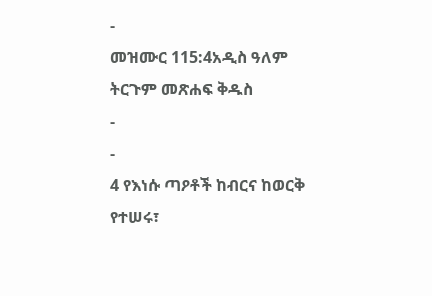-
መዝሙር 115:4አዲስ ዓለም ትርጉም መጽሐፍ ቅዱስ
-
-
4 የእነሱ ጣዖቶች ከብርና ከወርቅ የተሠሩ፣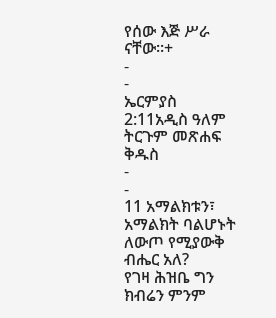የሰው እጅ ሥራ ናቸው።+
-
-
ኤርምያስ 2:11አዲስ ዓለም ትርጉም መጽሐፍ ቅዱስ
-
-
11 አማልክቱን፣ አማልክት ባልሆኑት ለውጦ የሚያውቅ ብሔር አለ?
የገዛ ሕዝቤ ግን ክብሬን ምንም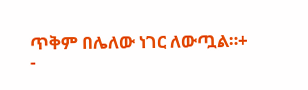ጥቅም በሌለው ነገር ለውጧል።+
-